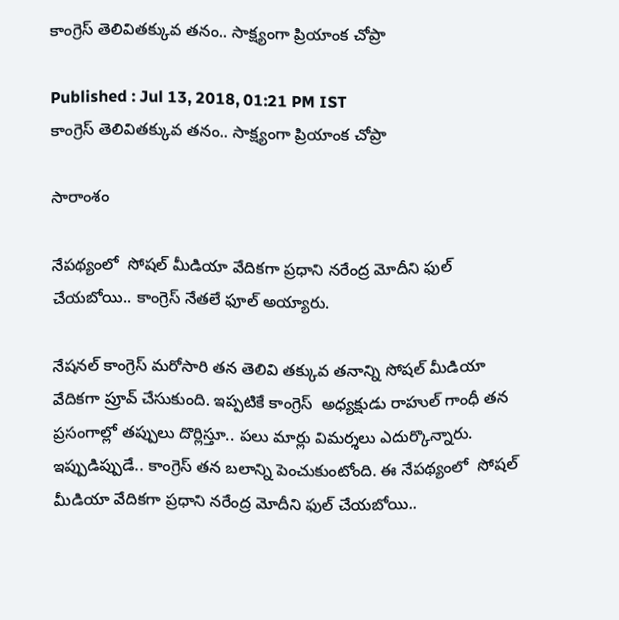కాంగ్రెస్ తెలివితక్కువ తనం.. సాక్ష్యంగా ప్రియాంక చోప్రా

Published : Jul 13, 2018, 01:21 PM IST
కాంగ్రెస్ తెలివితక్కువ తనం.. సాక్ష్యంగా ప్రియాంక చోప్రా

సారాంశం

నేపథ్యంలో  సోషల్ మీడియా వేదికగా ప్రధాని నరేంద్ర మోదీని ఫుల్ చేయబోయి.. కాంగ్రెస్ నేతలే ఫూల్ అయ్యారు.

నేషనల్ కాంగ్రెస్ మరోసారి తన తెలివి తక్కువ తనాన్ని సోషల్ మీడియా వేదికగా ప్రూవ్ చేసుకుంది. ఇప్పటికే కాంగ్రెస్  అధ్యక్షుడు రాహుల్ గాంధీ తన ప్రసంగాల్లో తప్పులు దొర్లిస్తూ.. పలు మార్లు విమర్శలు ఎదుర్కొన్నారు. ఇప్పుడిప్పుడే.. కాంగ్రెస్ తన బలాన్ని పెంచుకుంటోంది. ఈ నేపథ్యంలో  సోషల్ మీడియా వేదికగా ప్రధాని నరేంద్ర మోదీని ఫుల్ చేయబోయి..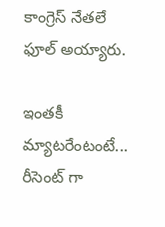కాంగ్రెస్ నేతలే ఫూల్ అయ్యారు.

ఇంతకీ మ్యాటరేంటంటే... రీసెంట్ గా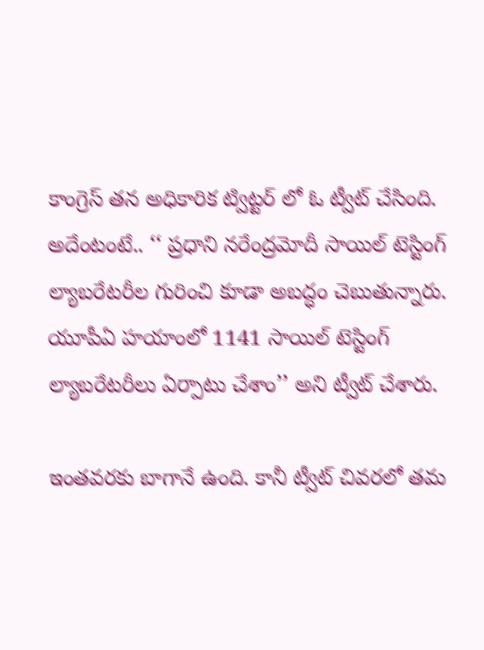కాంగ్రెస్ తన అధికారిక ట్విట్టర్ లో ఓ ట్వీట్ చేసింది. అదేంటంటే.. ‘‘ ప్రధాని నరేంద్రమోదీ సాయిల్ టెస్టింగ్ ల్యాబరేటరీల గురించి కూడా అబద్ధం చెబుతున్నారు. యూపీఏ హయాంలో 1141 సాయిల్ టెస్టింగ్ ల్యాబరేటరీలు ఏర్పాటు చేశాం’’ అని ట్వీట్ చేశారు.

ఇంతవరకు బాగానే ఉంది. కానీ ట్వీట్ చివరలో తమ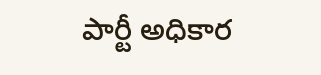పార్టీ అధికార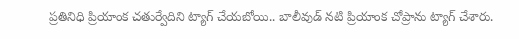ప్రతినిధి ప్రియాంక చతుర్వేదిని ట్యాగ్ చేయబోయి.. బాలీవుడ్ నటి ప్రియాంక చోప్రాను ట్యాగ్ చేశారు.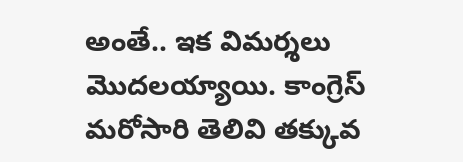అంతే.. ఇక విమర్శలు మొదలయ్యాయి. కాంగ్రెస్ మరోసారి తెలివి తక్కువ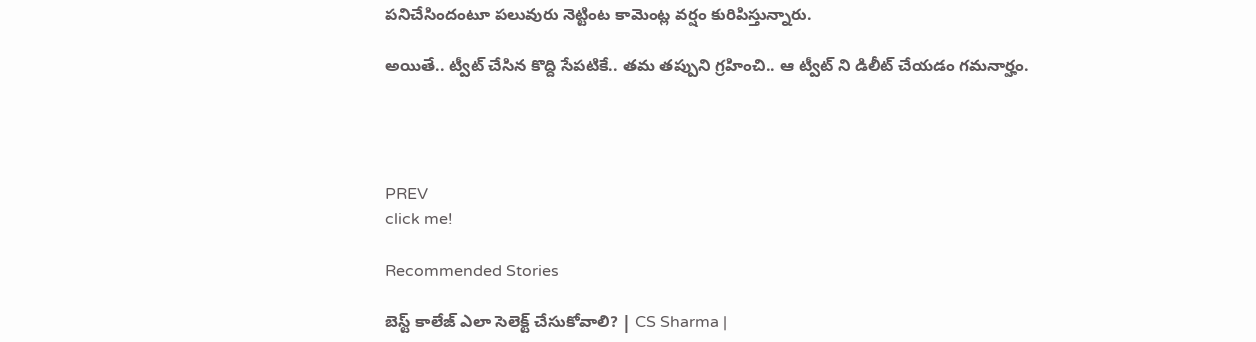పనిచేసిందంటూ పలువురు నెట్టింట కామెంట్ల వర్షం కురిపిస్తున్నారు.

అయితే.. ట్వీట్ చేసిన కొద్ది సేపటికే.. తమ తప్పుని గ్రహించి.. ఆ ట్వీట్ ని డిలీట్ చేయడం గమనార్హం.




PREV
click me!

Recommended Stories

బెస్ట్ కాలేజ్ ఎలా సెలెక్ట్ చేసుకోవాలి? | CS Sharma |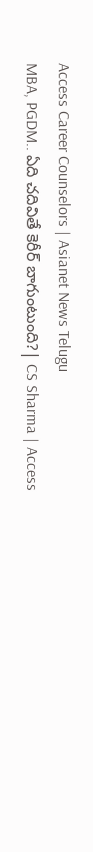Access Career Counselors | Asianet News Telugu
MBA, PGDM.. ఏది చదివితే కెరీర్ బాగుంటుంది?| CS Sharma | Access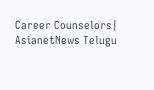Career Counselors| AsianetNews Telugu